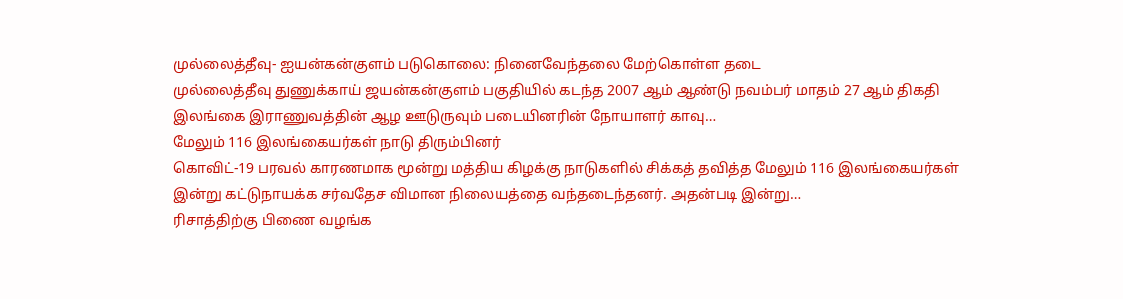முல்லைத்தீவு- ஐயன்கன்குளம் படுகொலை: நினைவேந்தலை மேற்கொள்ள தடை
முல்லைத்தீவு துணுக்காய் ஜயன்கன்குளம் பகுதியில் கடந்த 2007 ஆம் ஆண்டு நவம்பர் மாதம் 27 ஆம் திகதி இலங்கை இராணுவத்தின் ஆழ ஊடுருவும் படையினரின் நோயாளர் காவு…
மேலும் 116 இலங்கையர்கள் நாடு திரும்பினர்
கொவிட்-19 பரவல் காரணமாக மூன்று மத்திய கிழக்கு நாடுகளில் சிக்கத் தவித்த மேலும் 116 இலங்கையர்கள் இன்று கட்டுநாயக்க சர்வதேச விமான நிலையத்தை வந்தடைந்தனர். அதன்படி இன்று…
ரிசாத்திற்கு பிணை வழங்க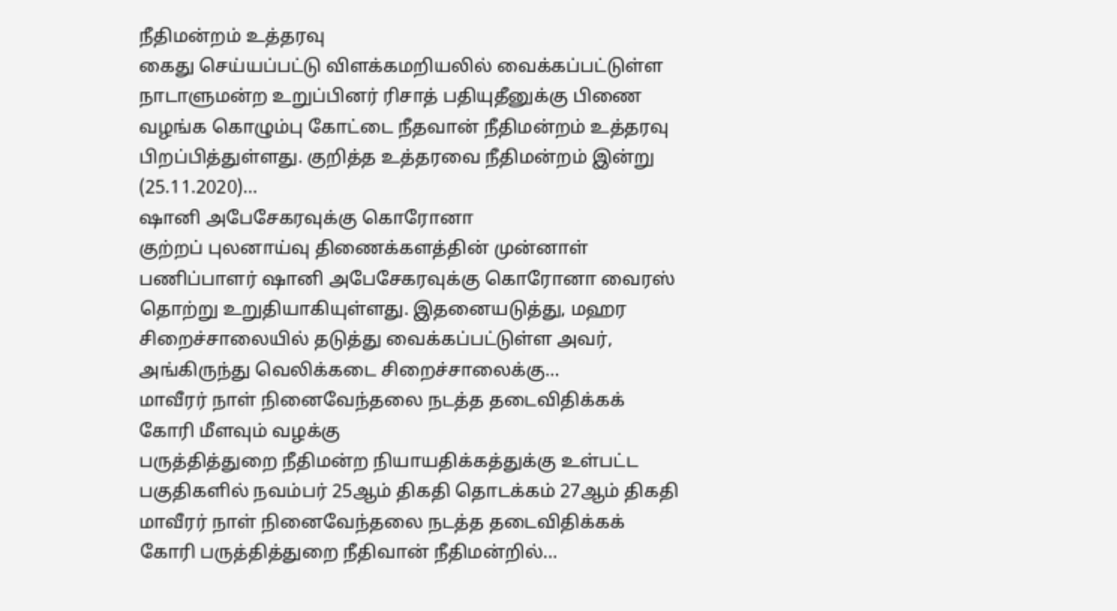நீதிமன்றம் உத்தரவு
கைது செய்யப்பட்டு விளக்கமறியலில் வைக்கப்பட்டுள்ள நாடாளுமன்ற உறுப்பினர் ரிசாத் பதியுதீனுக்கு பிணை வழங்க கொழும்பு கோட்டை நீதவான் நீதிமன்றம் உத்தரவு பிறப்பித்துள்ளது. குறித்த உத்தரவை நீதிமன்றம் இன்று (25.11.2020)…
ஷானி அபேசேகரவுக்கு கொரோனா
குற்றப் புலனாய்வு திணைக்களத்தின் முன்னாள் பணிப்பாளர் ஷானி அபேசேகரவுக்கு கொரோனா வைரஸ் தொற்று உறுதியாகியுள்ளது. இதனையடுத்து, மஹர சிறைச்சாலையில் தடுத்து வைக்கப்பட்டுள்ள அவர், அங்கிருந்து வெலிக்கடை சிறைச்சாலைக்கு…
மாவீரர் நாள் நினைவேந்தலை நடத்த தடைவிதிக்கக் கோரி மீளவும் வழக்கு
பருத்தித்துறை நீதிமன்ற நியாயதிக்கத்துக்கு உள்பட்ட பகுதிகளில் நவம்பர் 25ஆம் திகதி தொடக்கம் 27ஆம் திகதி மாவீரர் நாள் நினைவேந்தலை நடத்த தடைவிதிக்கக் கோரி பருத்தித்துறை நீதிவான் நீதிமன்றில்…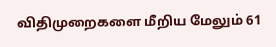விதிமுறைகளை மீறிய மேலும் 61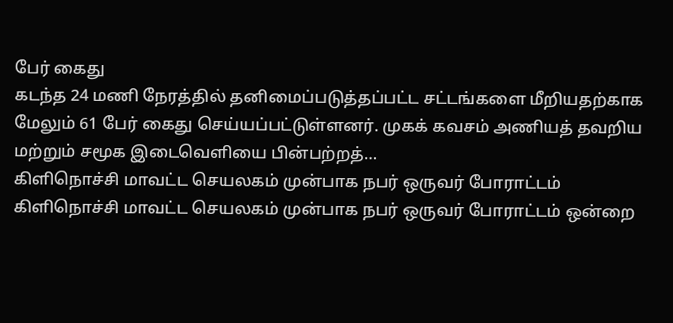பேர் கைது
கடந்த 24 மணி நேரத்தில் தனிமைப்படுத்தப்பட்ட சட்டங்களை மீறியதற்காக மேலும் 61 பேர் கைது செய்யப்பட்டுள்ளனர். முகக் கவசம் அணியத் தவறிய மற்றும் சமூக இடைவெளியை பின்பற்றத்…
கிளிநொச்சி மாவட்ட செயலகம் முன்பாக நபர் ஒருவர் போராட்டம்
கிளிநொச்சி மாவட்ட செயலகம் முன்பாக நபர் ஒருவர் போராட்டம் ஒன்றை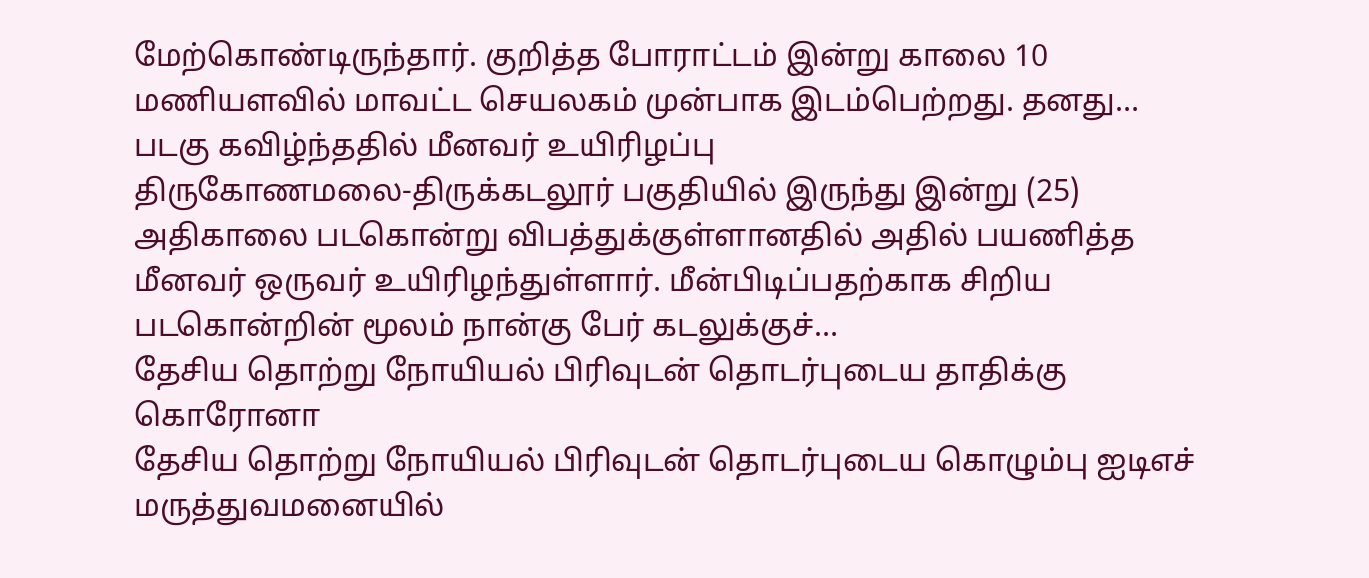மேற்கொண்டிருந்தார். குறித்த போராட்டம் இன்று காலை 10 மணியளவில் மாவட்ட செயலகம் முன்பாக இடம்பெற்றது. தனது…
படகு கவிழ்ந்ததில் மீனவர் உயிரிழப்பு
திருகோணமலை-திருக்கடலூர் பகுதியில் இருந்து இன்று (25) அதிகாலை படகொன்று விபத்துக்குள்ளானதில் அதில் பயணித்த மீனவர் ஒருவர் உயிரிழந்துள்ளார். மீன்பிடிப்பதற்காக சிறிய படகொன்றின் மூலம் நான்கு பேர் கடலுக்குச்…
தேசிய தொற்று நோயியல் பிரிவுடன் தொடர்புடைய தாதிக்கு கொரோனா
தேசிய தொற்று நோயியல் பிரிவுடன் தொடர்புடைய கொழும்பு ஐடிஎச் மருத்துவமனையில்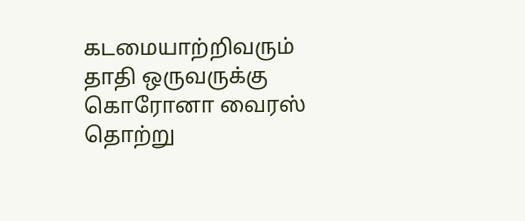கடமையாற்றிவரும் தாதி ஒருவருக்கு கொரோனா வைரஸ் தொற்று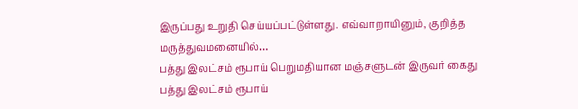இருப்பது உறுதி செய்யப்பட்டுள்ளது. எவ்வாறாயினும், குறித்த மருத்துவமனையில்…
பத்து இலட்சம் ரூபாய் பெறுமதியான மஞ்சளுடன் இருவர் கைது
பத்து இலட்சம் ரூபாய்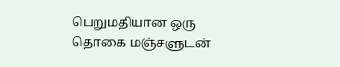பெறுமதியான ஒரு தொகை மஞ்சளுடன்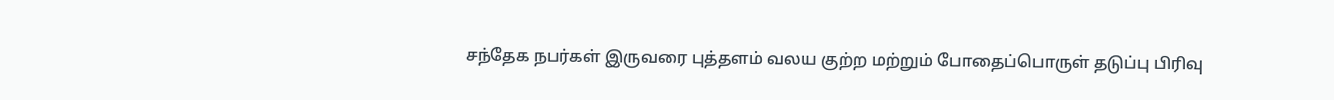சந்தேக நபர்கள் இருவரை புத்தளம் வலய குற்ற மற்றும் போதைப்பொருள் தடுப்பு பிரிவு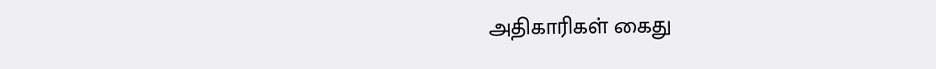அதிகாரிகள் கைது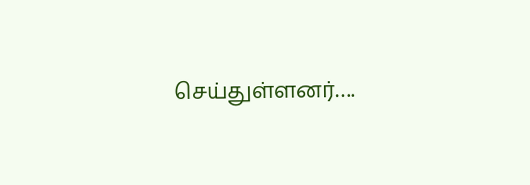செய்துள்ளனர்….